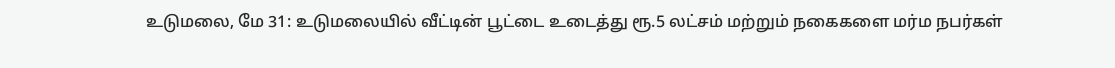உடுமலை, மே 31: உடுமலையில் வீட்டின் பூட்டை உடைத்து ரூ.5 லட்சம் மற்றும் நகைகளை மர்ம நபர்கள்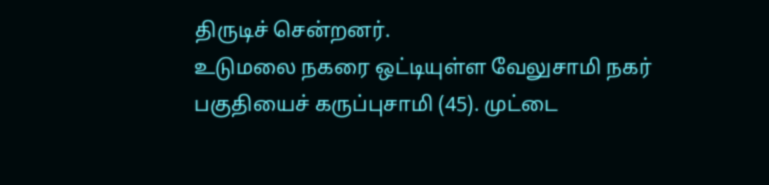திருடிச் சென்றனர்.
உடுமலை நகரை ஒட்டியுள்ள வேலுசாமி நகர் பகுதியைச் கருப்புசாமி (45). முட்டை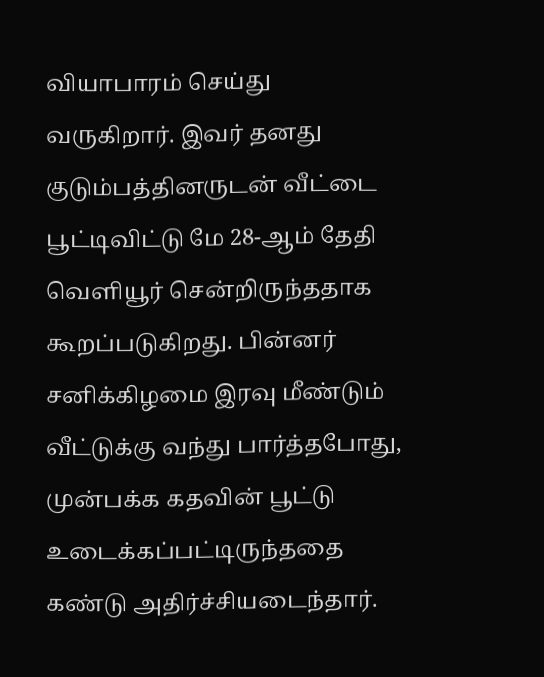வியாபாரம் செய்து வருகிறார். இவர் தனது குடும்பத்தினருடன் வீட்டை பூட்டிவிட்டு மே 28-ஆம் தேதி வெளியூர் சென்றிருந்ததாக கூறப்படுகிறது. பின்னர் சனிக்கிழமை இரவு மீண்டும் வீட்டுக்கு வந்து பார்த்தபோது, முன்பக்க கதவின் பூட்டு உடைக்கப்பட்டிருந்ததை கண்டு அதிர்ச்சியடைந்தார்.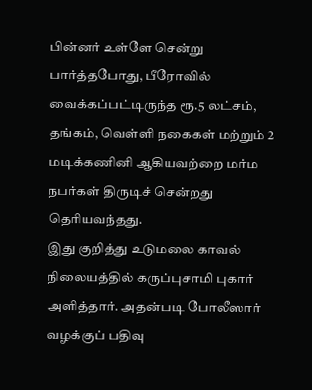பின்னர் உள்ளே சென்று பார்த்தபோது, பீரோவில் வைக்கப்பட்டிருந்த ரூ.5 லட்சம், தங்கம், வெள்ளி நகைகள் மற்றும் 2 மடிக்கணினி ஆகியவற்றை மர்ம நபர்கள் திருடிச் சென்றது தெரியவந்தது.
இது குறித்து உடுமலை காவல் நிலையத்தில் கருப்புசாமி புகார் அளித்தார். அதன்படி போலீஸார் வழக்குப் பதிவு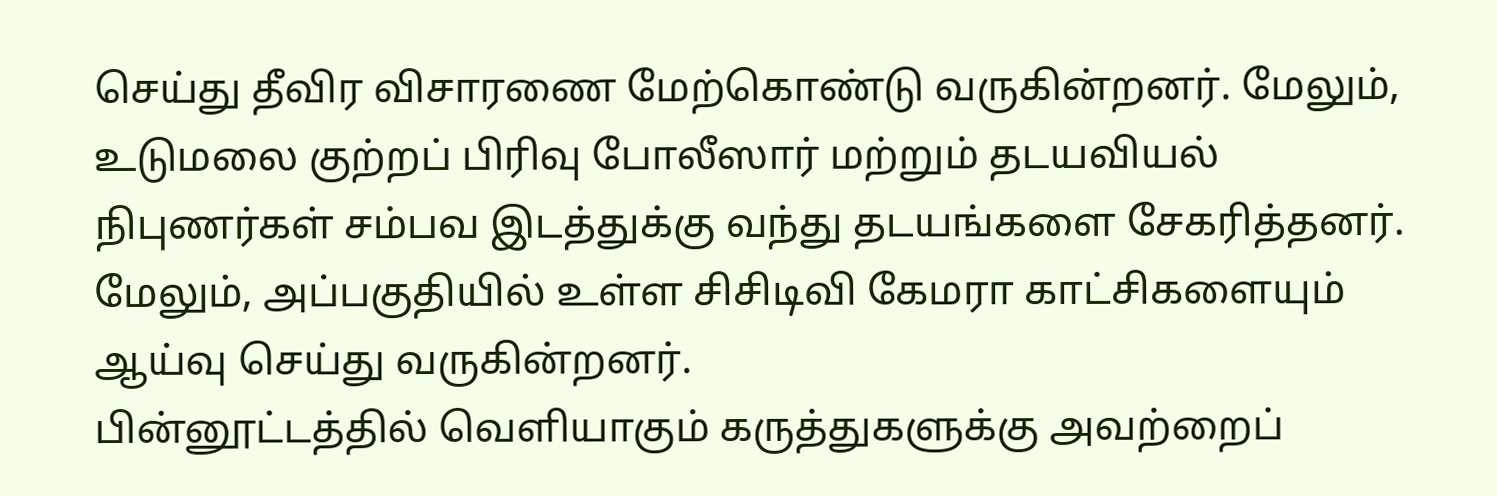செய்து தீவிர விசாரணை மேற்கொண்டு வருகின்றனர். மேலும், உடுமலை குற்றப் பிரிவு போலீஸார் மற்றும் தடயவியல் நிபுணர்கள் சம்பவ இடத்துக்கு வந்து தடயங்களை சேகரித்தனர். மேலும், அப்பகுதியில் உள்ள சிசிடிவி கேமரா காட்சிகளையும் ஆய்வு செய்து வருகின்றனர்.
பின்னூட்டத்தில் வெளியாகும் கருத்துகளுக்கு அவற்றைப்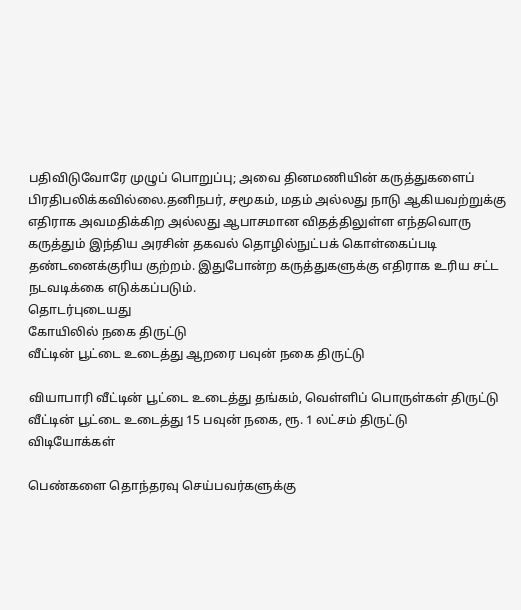பதிவிடுவோரே முழுப் பொறுப்பு; அவை தினமணியின் கருத்துகளைப் பிரதிபலிக்கவில்லை.தனிநபர், சமூகம், மதம் அல்லது நாடு ஆகியவற்றுக்கு எதிராக அவமதிக்கிற அல்லது ஆபாசமான விதத்திலுள்ள எந்தவொரு கருத்தும் இந்திய அரசின் தகவல் தொழில்நுட்பக் கொள்கைப்படி தண்டனைக்குரிய குற்றம். இதுபோன்ற கருத்துகளுக்கு எதிராக உரிய சட்ட நடவடிக்கை எடுக்கப்படும்.
தொடர்புடையது
கோயிலில் நகை திருட்டு
வீட்டின் பூட்டை உடைத்து ஆறரை பவுன் நகை திருட்டு

வியாபாரி வீட்டின் பூட்டை உடைத்து தங்கம், வெள்ளிப் பொருள்கள் திருட்டு
வீட்டின் பூட்டை உடைத்து 15 பவுன் நகை, ரூ. 1 லட்சம் திருட்டு
விடியோக்கள்

பெண்களை தொந்தரவு செய்பவர்களுக்கு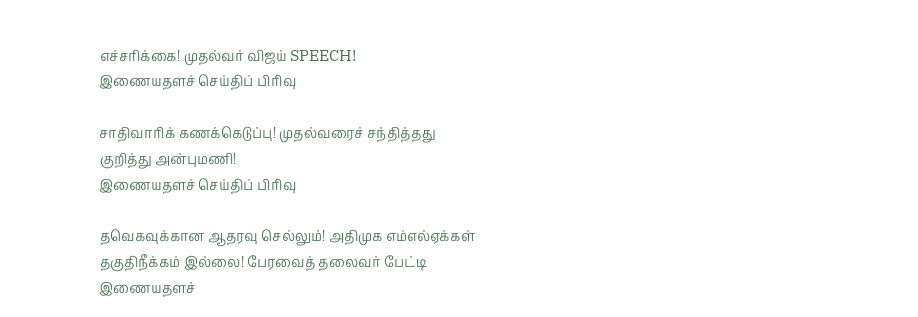எச்சரிக்கை! முதல்வர் விஜய் SPEECH!
இணையதளச் செய்திப் பிரிவு

சாதிவாரிக் கணக்கெடுப்பு! முதல்வரைச் சந்தித்தது குறித்து அன்புமணி!
இணையதளச் செய்திப் பிரிவு

தவெகவுக்கான ஆதரவு செல்லும்! அதிமுக எம்எல்ஏக்கள் தகுதிநீக்கம் இல்லை! பேரவைத் தலைவர் பேட்டி
இணையதளச்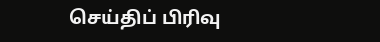செய்திப் பிரிவு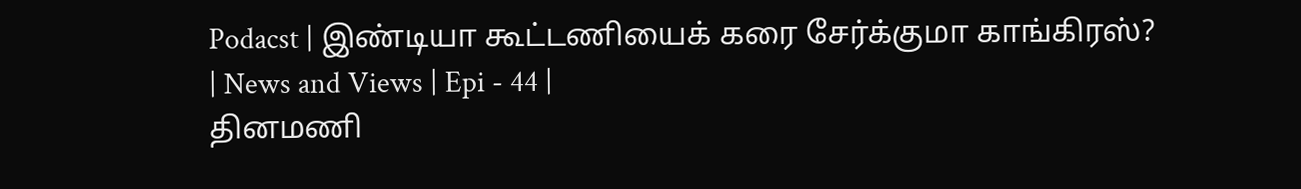Podacst | இண்டியா கூட்டணியைக் கரை சேர்க்குமா காங்கிரஸ்? | News and Views | Epi - 44 |
தினமணி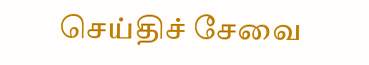செய்திச் சேவை